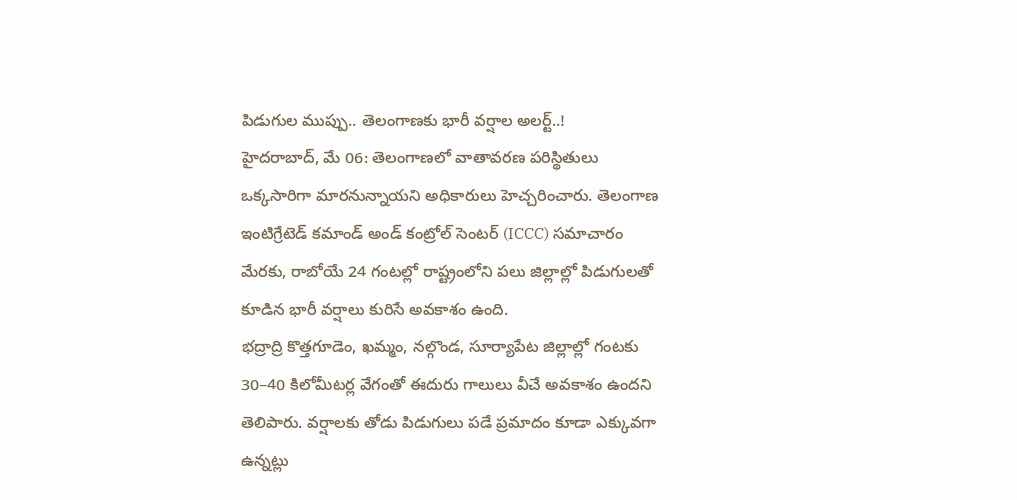పిడుగుల ముప్పు.. తెలంగాణకు భారీ వర్షాల అలర్ట్..!
హైదరాబాద్, మే 06: తెలంగాణలో వాతావరణ పరిస్థితులు ఒక్కసారిగా మారనున్నాయని అధికారులు హెచ్చరించారు. తెలంగాణ ఇంటిగ్రేటెడ్ కమాండ్ అండ్ కంట్రోల్ సెంటర్ (ICCC) సమాచారం మేరకు, రాబోయే 24 గంటల్లో రాష్ట్రంలోని పలు జిల్లాల్లో పిడుగులతో కూడిన భారీ వర్షాలు కురిసే అవకాశం ఉంది.
భద్రాద్రి కొత్తగూడెం, ఖమ్మం, నల్గొండ, సూర్యాపేట జిల్లాల్లో గంటకు 30–40 కిలోమీటర్ల వేగంతో ఈదురు గాలులు వీచే అవకాశం ఉందని తెలిపారు. వర్షాలకు తోడు పిడుగులు పడే ప్రమాదం కూడా ఎక్కువగా ఉన్నట్లు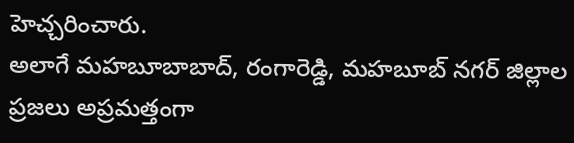హెచ్చరించారు.
అలాగే మహబూబాబాద్, రంగారెడ్డి, మహబూబ్ నగర్ జిల్లాల ప్రజలు అప్రమత్తంగా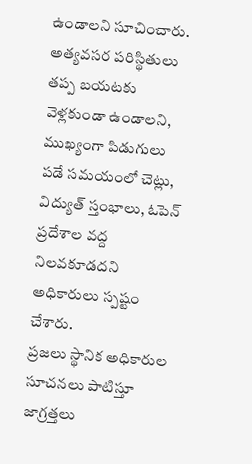ఉండాలని సూచించారు. అత్యవసర పరిస్థితులు తప్ప బయటకు వెళ్లకుండా ఉండాలని, ముఖ్యంగా పిడుగులు పడే సమయంలో చెట్లు, విద్యుత్ స్తంభాలు, ఓపెన్ ప్రదేశాల వద్ద నిలవకూడదని అధికారులు స్పష్టం చేశారు.
ప్రజలు స్థానిక అధికారుల సూచనలు పాటిస్తూ జాగ్రత్తలు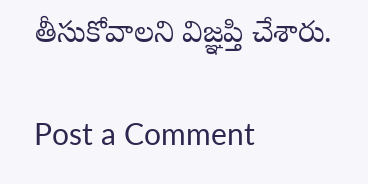తీసుకోవాలని విజ్ఞప్తి చేశారు.

Post a Comment